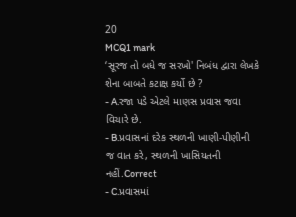20
MCQ1 mark
‘સૂરજ તો બધે જ સરખો' નિબંધ દ્વારા લેખકે શેના બાબતે કટાક્ષ કર્યો છે ?
- A.રજા પડે એટલે માણસ પ્રવાસ જવા વિચારે છે.
- B.પ્રવાસનાં દરેક સ્થળની ખાણી-પીણીની જ વાત કરે, સ્થળની ખાસિયતની નહીં.Correct
- C.પ્રવાસમાં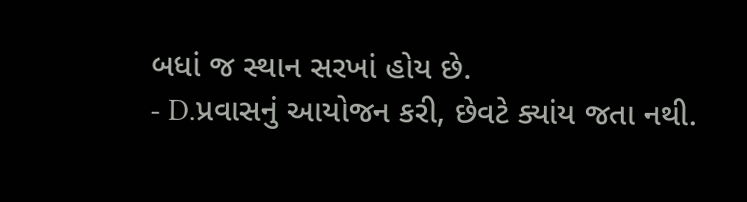બધાં જ સ્થાન સરખાં હોય છે.
- D.પ્રવાસનું આયોજન કરી, છેવટે ક્યાંય જતા નથી.